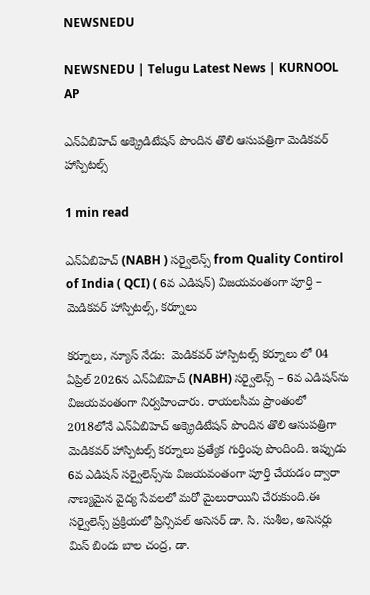NEWSNEDU

NEWSNEDU | Telugu Latest News | KURNOOL AP

ఎన్‌ఏబిహెచ్ అక్క్రెడిటేషన్ పొందిన తొలి ఆసుపత్రిగా మెడికవర్ హాస్పిటల్స్

1 min read

ఎన్‌ఏబిహెచ్ (NABH ) సర్వైలెన్స్ from Quality Contirol of India ( QCI) ( 6వ ఎడిషన్) విజయవంతంగా పూర్తి – మెడికవర్ హాస్పిటల్స్, కర్నూలు

కర్నూలు, న్యూస్ నేడు:  మెడికవర్ హాస్పిటల్స్ కర్నూలు లో 04 ఏప్రిల్ 2026న ఎన్‌ఏబిహెచ్ (NABH) సర్వైలెన్స్ – 6వ ఎడిషన్‌ను విజయవంతంగా నిర్వహించారు. రాయలసీమ ప్రాంతంలో 2018లోనే ఎన్‌ఏబిహెచ్ అక్క్రెడిటేషన్ పొందిన తొలి ఆసుపత్రిగా మెడికవర్ హాస్పిటల్స్ కర్నూలు ప్రత్యేక గుర్తింపు పొందింది. ఇప్పుడు 6వ ఎడిషన్ సర్వైలెన్స్‌ను విజయవంతంగా పూర్తి చేయడం ద్వారా నాణ్యమైన వైద్య సేవలలో మరో మైలురాయిని చేరుకుంది.ఈ సర్వైలెన్స్ ప్రక్రియలో ప్రిన్సిపల్ అసెసర్ డా. సి. సుశీల, అసెసర్లు మిస్ బిందు బాల చంద్ర, డా.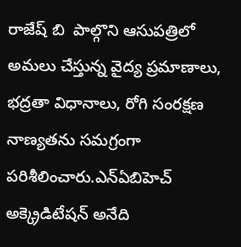రాజేష్ బి  పాల్గొని ఆసుపత్రిలో అమలు చేస్తున్న వైద్య ప్రమాణాలు, భద్రతా విధానాలు, రోగి సంరక్షణ నాణ్యతను సమగ్రంగా పరిశీలించారు.ఎన్‌ఏబిహెచ్ అక్క్రెడిటేషన్ అనేది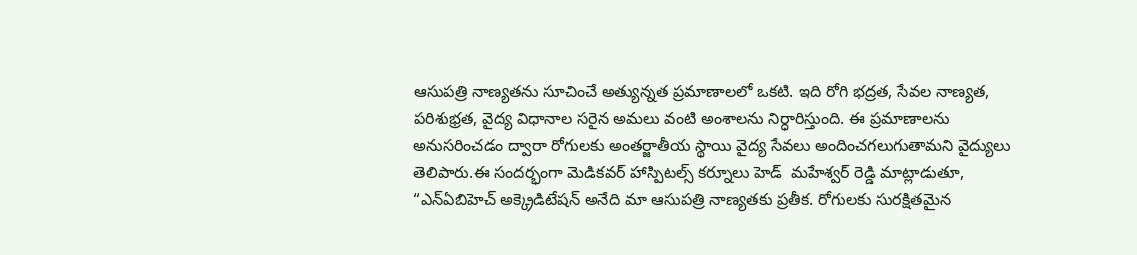ఆసుపత్రి నాణ్యతను సూచించే అత్యున్నత ప్రమాణాలలో ఒకటి. ఇది రోగి భద్రత, సేవల నాణ్యత, పరిశుభ్రత, వైద్య విధానాల సరైన అమలు వంటి అంశాలను నిర్ధారిస్తుంది. ఈ ప్రమాణాలను అనుసరించడం ద్వారా రోగులకు అంతర్జాతీయ స్థాయి వైద్య సేవలు అందించగలుగుతామని వైద్యులు తెలిపారు.ఈ సందర్భంగా మెడికవర్ హాస్పిటల్స్ కర్నూలు హెడ్  మహేశ్వర్ రెడ్డి మాట్లాడుతూ, “ఎన్‌ఏబిహెచ్ అక్క్రెడిటేషన్ అనేది మా ఆసుపత్రి నాణ్యతకు ప్రతీక. రోగులకు సురక్షితమైన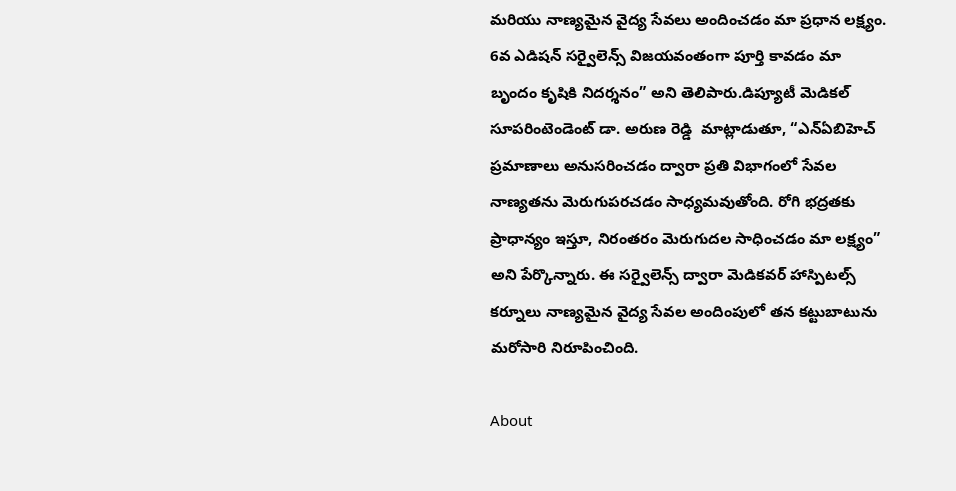మరియు నాణ్యమైన వైద్య సేవలు అందించడం మా ప్రధాన లక్ష్యం. 6వ ఎడిషన్ సర్వైలెన్స్ విజయవంతంగా పూర్తి కావడం మా బృందం కృషికి నిదర్శనం” అని తెలిపారు.డిప్యూటీ మెడికల్ సూపరింటెండెంట్ డా. అరుణ రెడ్డి  మాట్లాడుతూ, “ఎన్‌ఏబిహెచ్ ప్రమాణాలు అనుసరించడం ద్వారా ప్రతి విభాగంలో సేవల నాణ్యతను మెరుగుపరచడం సాధ్యమవుతోంది. రోగి భద్రతకు ప్రాధాన్యం ఇస్తూ, నిరంతరం మెరుగుదల సాధించడం మా లక్ష్యం” అని పేర్కొన్నారు. ఈ సర్వైలెన్స్ ద్వారా మెడికవర్ హాస్పిటల్స్ కర్నూలు నాణ్యమైన వైద్య సేవల అందింపులో తన కట్టుబాటును మరోసారి నిరూపించింది.

About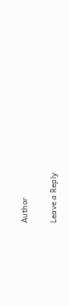Author

Leave a Reply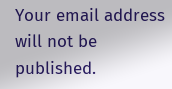Your email address will not be published.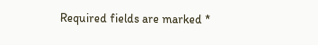Required fields are marked *